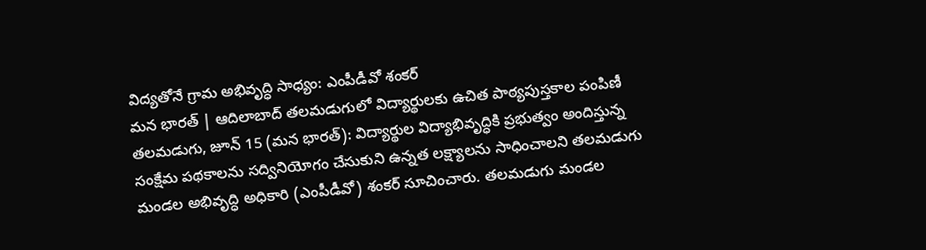విద్యతోనే గ్రామ అభివృద్ధి సాధ్యం: ఎంపీడీవో శంకర్
మన భారత్ | ఆదిలాబాద్ తలమడుగులో విద్యార్థులకు ఉచిత పాఠ్యపుస్తకాల పంపిణీ తలమడుగు, జూన్ 15 (మన భారత్): విద్యార్థుల విద్యాభివృద్ధికి ప్రభుత్వం అందిస్తున్న సంక్షేమ పథకాలను సద్వినియోగం చేసుకుని ఉన్నత లక్ష్యాలను సాధించాలని తలమడుగు మండల అభివృద్ధి అధికారి (ఎంపీడీవో) శంకర్ సూచించారు. తలమడుగు మండల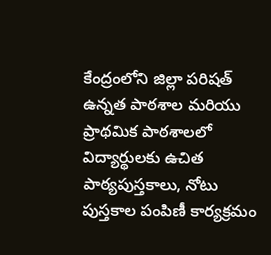కేంద్రంలోని జిల్లా పరిషత్ ఉన్నత పాఠశాల మరియు ప్రాథమిక పాఠశాలలో విద్యార్థులకు ఉచిత పాఠ్యపుస్తకాలు, నోటు పుస్తకాల పంపిణీ కార్యక్రమం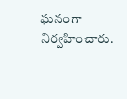ఘనంగా నిర్వహించారు.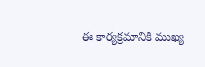ఈ కార్యక్రమానికి ముఖ్య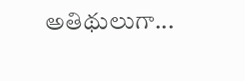అతిథులుగా...